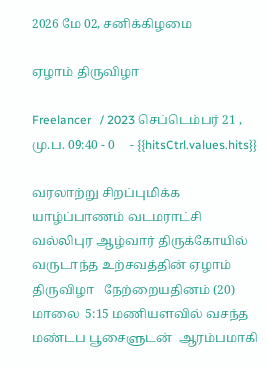2026 மே 02, சனிக்கிழமை

ஏழாம் திருவிழா

Freelancer   / 2023 செப்டெம்பர் 21 , மு.ப. 09:40 - 0     - {{hitsCtrl.values.hits}}

வரலாற்று சிறப்புமிக்க  யாழ்ப்பாணம் வடமராட்சி  வல்லிபுர ஆழ்வார் திருக்கோயில் வருடாந்த உற்சவத்தின் ஏழாம் திருவிழா   நேற்றையதினம் (20) மாலை  5:15 மணியளவில் வசந்த மண்டப பூசைளுடன்  ஆரம்பமாகி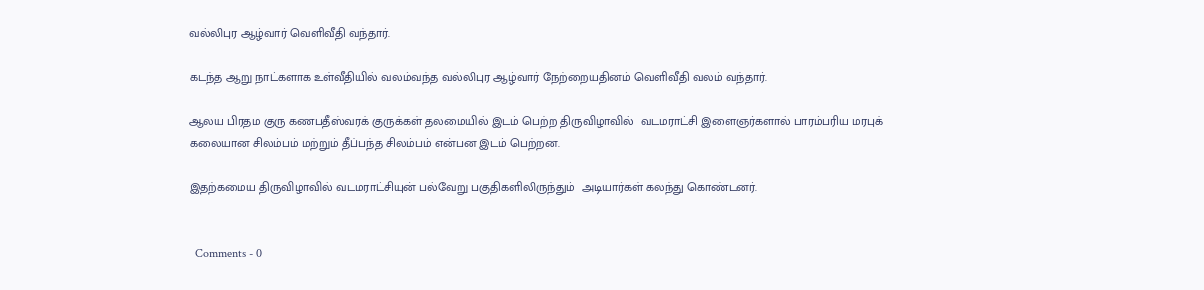வல்லிபுர ஆழ்வார் வெளிவீதி வந்தார்.

கடந்த ஆறு நாட்களாக உள்வீதியில் வலம்வந்த வல்லிபுர ஆழ்வார் நேற்றையதினம் வெளிவீதி வலம் வந்தார்.

ஆலய பிரதம குரு கணபதீஸ்வரக் குருக்கள் தலமையில் இடம் பெற்ற திருவிழாவில்  வடமராட்சி இளைஞர்களால் பாரம்பரிய மரபுக் கலையான சிலம்பம் மற்றும் தீப்பந்த சிலம்பம் என்பன இடம் பெற்றன.

இதற்கமைய திருவிழாவில் வடமராட்சியுன் பல்வேறு பகுதிகளிலிருந்தும்  அடியார்கள் கலந்து கொண்டனர்.


  Comments - 0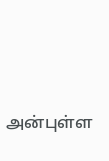அன்புள்ள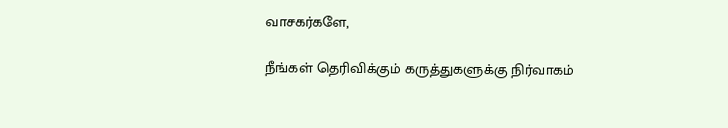வாசகர்களே,

நீங்கள் தெரிவிக்கும் கருத்துகளுக்கு நிர்வாகம்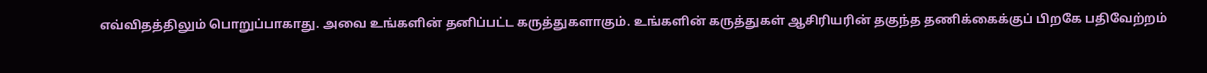எவ்விதத்திலும் பொறுப்பாகாது. அவை உங்களின் தனிப்பட்ட கருத்துகளாகும். உங்களின் கருத்துகள் ஆசிரியரின் தகுந்த தணிக்கைக்குப் பிறகே பதிவேற்றம்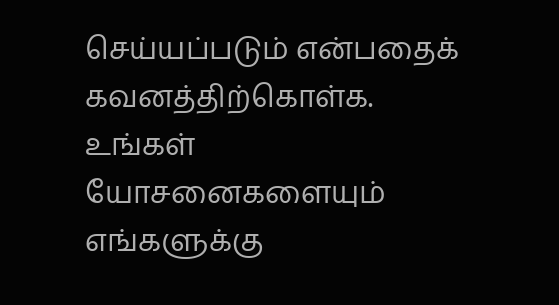செய்யப்படும் என்பதைக் கவனத்திற்கொள்க. உங்கள் யோசனைகளையும் எங்களுக்கு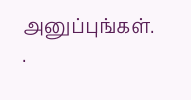அனுப்புங்கள். .